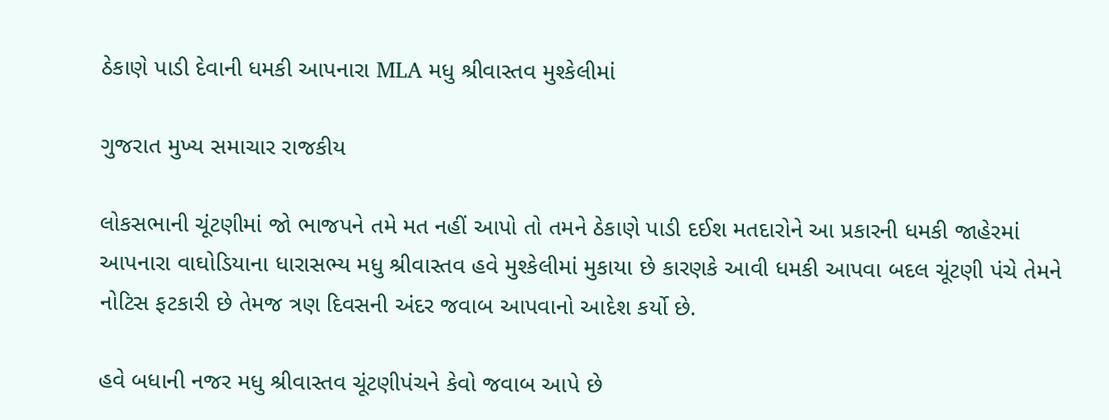ઠેકાણે પાડી દેવાની ધમકી આપનારા MLA મધુ શ્રીવાસ્તવ મુશ્કેલીમાં

ગુજરાત મુખ્ય સમાચાર રાજકીય

લોકસભાની ચૂંટણીમાં જો ભાજપને તમે મત નહીં આપો તો તમને ઠેકાણે પાડી દઈશ મતદારોને આ પ્રકારની ધમકી જાહેરમાં આપનારા વાઘોડિયાના ધારાસભ્ય મધુ શ્રીવાસ્તવ હવે મુશ્કેલીમાં મુકાયા છે કારણકે આવી ધમકી આપવા બદલ ચૂંટણી પંચે તેમને નોટિસ ફટકારી છે તેમજ ત્રણ દિવસની અંદર જવાબ આપવાનો આદેશ કર્યો છે.

હવે બધાની નજર મધુ શ્રીવાસ્તવ ચૂંટણીપંચને કેવો જવાબ આપે છે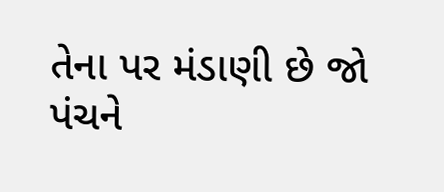તેના પર મંડાણી છે જો પંચને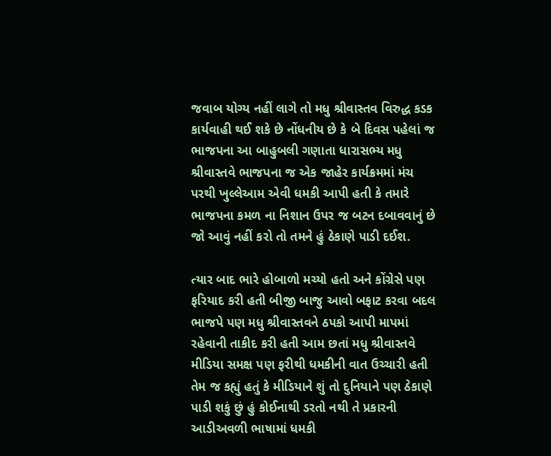જવાબ યોગ્ય નહીં લાગે તો મધુ શ્રીવાસ્તવ વિરુદ્ધ કડક કાર્યવાહી થઈ શકે છે નોંધનીય છે કે બે દિવસ પહેલાં જ ભાજપના આ બાહુબલી ગણાતા ધારાસભ્ય મધુ શ્રીવાસ્તવે ભાજપના જ એક જાહેર કાર્યક્રમમાં મંચ પરથી ખુલ્લેઆમ એવી ધમકી આપી હતી કે તમારે ભાજપના કમળ ના નિશાન ઉપર જ બટન દબાવવાનું છે જો આવું નહીં કરો તો તમને હું ઠેકાણે પાડી દઈશ.

ત્યાર બાદ ભારે હોબાળો મચ્યો હતો અને કોંગ્રેસે પણ ફરિયાદ કરી હતી બીજી બાજુ આવો બફાટ કરવા બદલ ભાજપે પણ મધુ શ્રીવાસ્તવને ઠપકો આપી માપમાં રહેવાની તાકીદ કરી હતી આમ છતાં મધુ શ્રીવાસ્તવે મીડિયા સમક્ષ પણ ફરીથી ધમકીની વાત ઉચ્ચારી હતી તેમ જ કહ્યું હતું કે મીડિયાને શું તો દુનિયાને પણ ઠેકાણે પાડી શકું છું હું કોઈનાથી ડરતો નથી તે પ્રકારની આડીઅવળી ભાષામાં ધમકી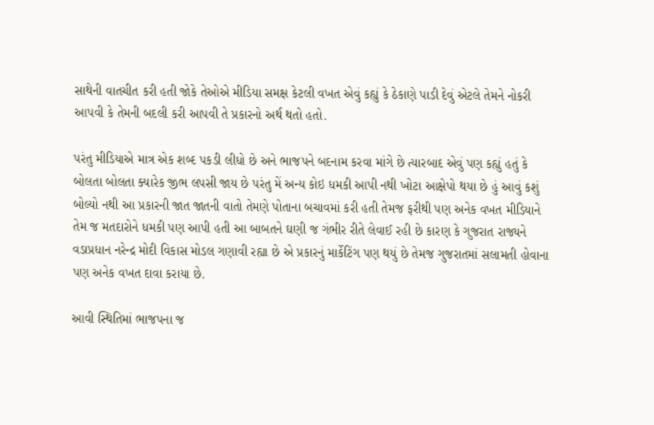સાથેની વાતચીત કરી હતી જોકે તેઓએ મીડિયા સમક્ષ કેટલી વખત એવું કહ્યું કે ઠેકાણે પાડી દેવું એટલે તેમને નોકરી આપવી કે તેમની બદલી કરી આપવી તે પ્રકારનો અર્થ થતો હતો.

પરંતુ મીડિયાએ માત્ર એક શબ્દ પકડી લીધો છે અને ભાજપને બદનામ કરવા માંગે છે ત્યારબાદ એવું પણ કહ્યું હતું કે બોલતા બોલતા ક્યારેક જીભ લપસી જાય છે પરંતુ મેં અન્ય કોઇ ધમકી આપી નથી ખોટા આક્ષેપો થયા છે હું આવું કશું બોલ્યો નથી આ પ્રકારની જાત જાતની વાતો તેમણે પોતાના બચાવમાં કરી હતી તેમજ ફરીથી પણ અનેક વખત મીડિયાને તેમ જ મતદારોને ધમકી પણ આપી હતી આ બાબતને ઘણી જ ગંભીર રીતે લેવાઈ રહી છે કારણ કે ગુજરાત રાજ્યને વડાપ્રધાન નરેન્દ્ર મોદી વિકાસ મોડલ ગણાવી રહ્યા છે એ પ્રકારનું માર્કેટિંગ પણ થયું છે તેમજ ગુજરાતમાં સલામતી હોવાના પણ અનેક વખત દાવા કરાયા છે.

આવી સ્થિતિમાં ભાજપના જ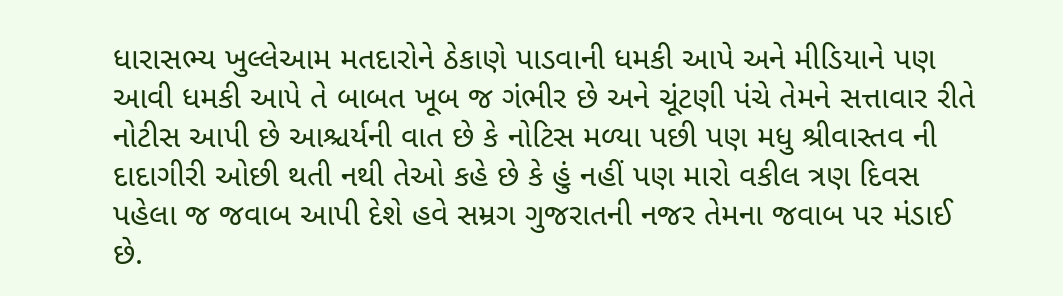ધારાસભ્ય ખુલ્લેઆમ મતદારોને ઠેકાણે પાડવાની ધમકી આપે અને મીડિયાને પણ આવી ધમકી આપે તે બાબત ખૂબ જ ગંભીર છે અને ચૂંટણી પંચે તેમને સત્તાવાર રીતે નોટીસ આપી છે આશ્ચર્યની વાત છે કે નોટિસ મળ્યા પછી પણ મધુ શ્રીવાસ્તવ ની દાદાગીરી ઓછી થતી નથી તેઓ કહે છે કે હું નહીં પણ મારો વકીલ ત્રણ દિવસ પહેલા જ જવાબ આપી દેશે હવે સમ્રગ ગુજરાતની નજર તેમના જવાબ પર મંડાઈ છે.